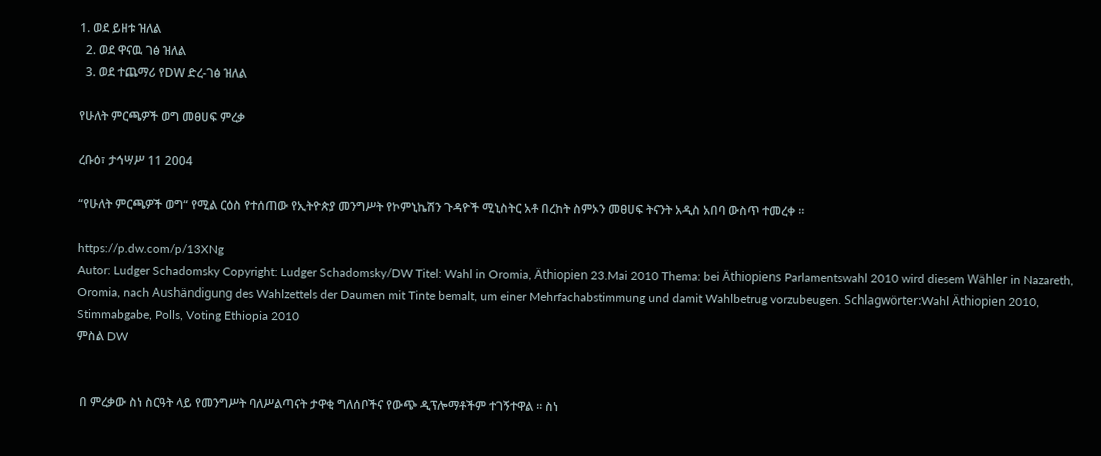1. ወደ ይዘቱ ዝለል
  2. ወደ ዋናዉ ገፅ ዝለል
  3. ወደ ተጨማሪ የDW ድረ-ገፅ ዝለል

የሁለት ምርጫዎች ወግ መፀሀፍ ምረቃ

ረቡዕ፣ ታኅሣሥ 11 2004

“የሁለት ምርጫዎች ወግ“ የሚል ርዕስ የተሰጠው የኢትዮጵያ መንግሥት የኮምኒኬሽን ጉዳዮች ሚኒስትር አቶ በረከት ስምኦን መፀሀፍ ትናንት አዲስ አበባ ውስጥ ተመረቀ ።

https://p.dw.com/p/13XNg
Autor: Ludger Schadomsky Copyright: Ludger Schadomsky/DW Titel: Wahl in Oromia, Äthiopien 23.Mai 2010 Thema: bei Äthiopiens Parlamentswahl 2010 wird diesem Wähler in Nazareth, Oromia, nach Aushändigung des Wahlzettels der Daumen mit Tinte bemalt, um einer Mehrfachabstimmung und damit Wahlbetrug vorzubeugen. Schlagwörter:Wahl Äthiopien 2010, Stimmabgabe, Polls, Voting Ethiopia 2010
ምስል DW


 በ ምረቃው ስነ ስርዓት ላይ የመንግሥት ባለሥልጣናት ታዋቂ ግለሰቦችና የውጭ ዲፕሎማቶችም ተገኝተዋል ። ስነ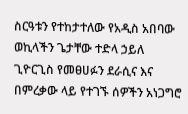ስርዓቱን የተከታተለው የአዲስ አበባው ወኪላችን ጌታቸው ተድላ ኃይለ ጊዮርጊስ የመፀሀፉን ደራሲና እና በምረቃው ላይ የተገኙ ሰዎችን አነጋግሮ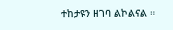ተከታዩን ዘገባ ልኮልናል ።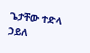ጌታቸው ተድላ ኃይለ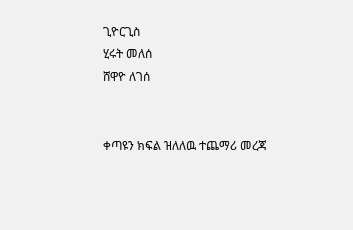ጊዮርጊስ
ሂሩት መለሰ
ሸዋዮ ለገሰ


ቀጣዩን ክፍል ዝለለዉ ተጨማሪ መረጃ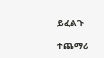ይፈልጉ

ተጨማሪ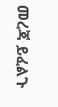መረጃ ይፈልጉ